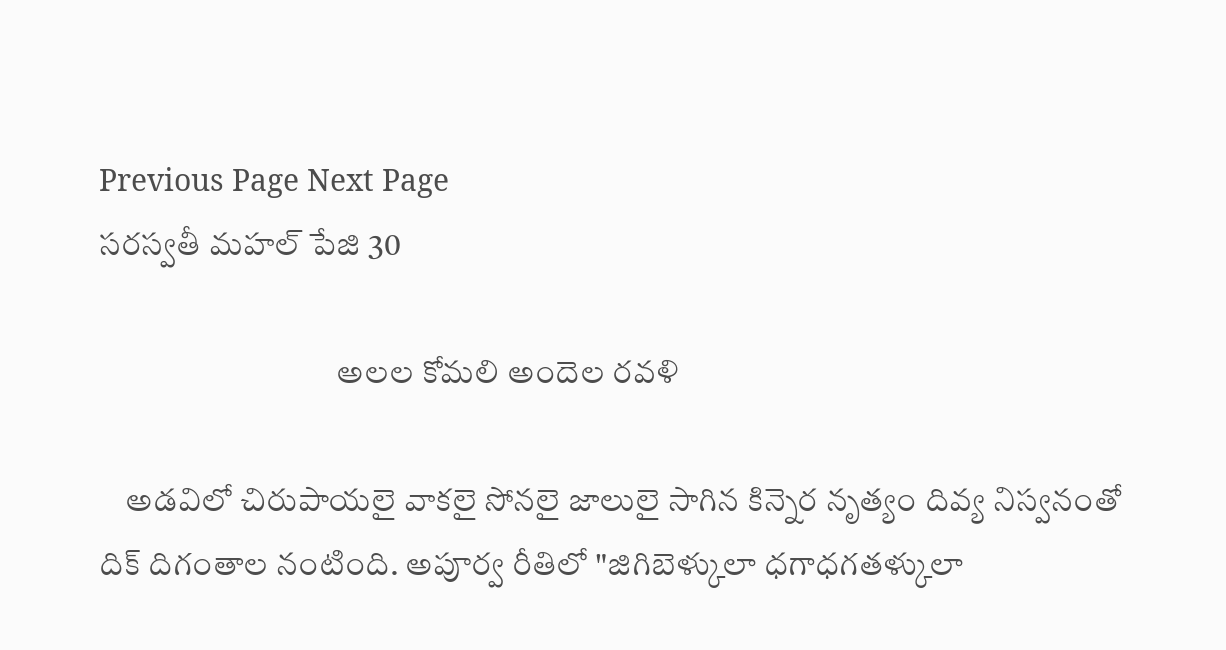Previous Page Next Page
సరస్వతీ మహల్ పేజి 30

                                    అలల కోమలి అందెల రవళి

    అడవిలో చిరుపాయలై వాకలై సోనలై జాలులై సాగిన కిన్నెర నృత్యం దివ్య నిస్వనంతో దిక్ దిగంతాల నంటింది. అపూర్వ రీతిలో "జిగిబెళ్కులా ధగాధగతళ్కులా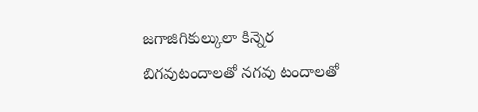జగాజిగికుల్కులా కిన్నెర బిగవుటందాలతో నగవు టందాలతో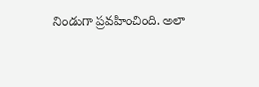నిండుగా ప్రవహించింది. అలా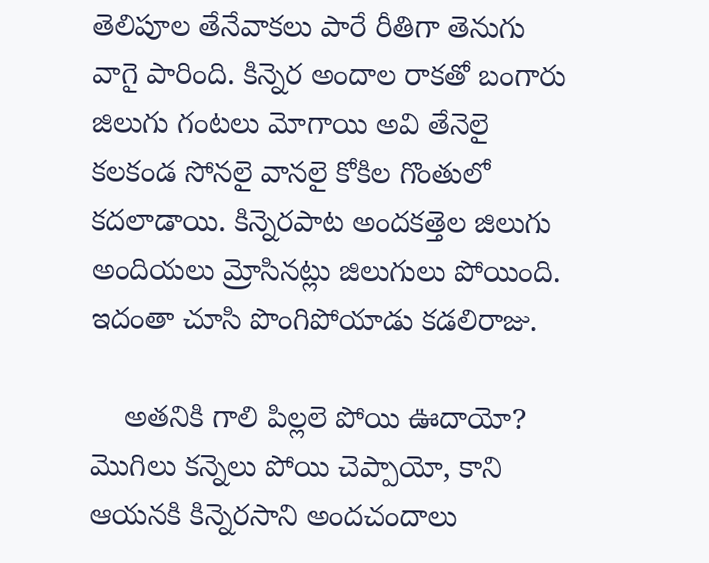తెలిపూల తేనేవాకలు పారే రీతిగా తెనుగు వాగై పారింది. కిన్నెర అందాల రాకతో బంగారు జిలుగు గంటలు మోగాయి అవి తేనెలై కలకండ సోనలై వానలై కోకిల గొంతులో కదలాడాయి. కిన్నెరపాట అందకత్తెల జిలుగు అందియలు మ్రోసినట్లు జిలుగులు పోయింది. ఇదంతా చూసి పొంగిపోయాడు కడలిరాజు.

    అతనికి గాలి పిల్లలె పోయి ఊదాయో? మొగిలు కన్నెలు పోయి చెప్పాయో, కాని ఆయనకి కిన్నెరసాని అందచందాలు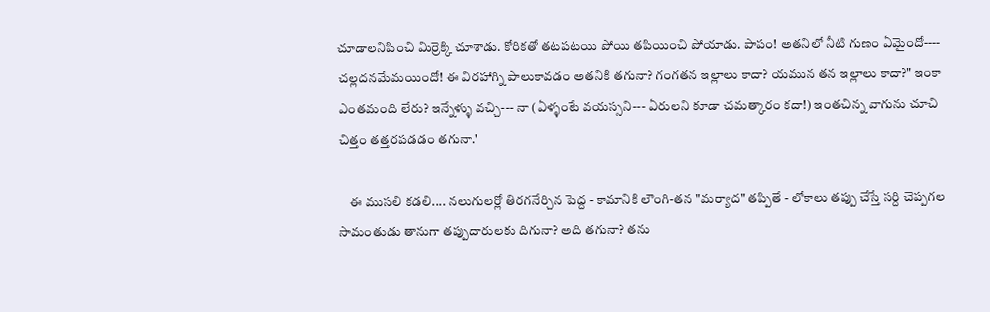చూడాలనిపించి మిర్రెక్కి చూశాడు. కోరికతో తటపటయి పోయి తపియించి పోయాడు. పాపం! అతనిలో నీటి గుణం ఏమైందో---- చల్లదనమేమయిందో! ఈ విరహాగ్ని పాలుకావడం అతనికి తగునా? గంగతన ఇల్లాలు కాదా? యమున తన ఇల్లాలు కాదా?" ఇంకా ఎంతమంది లేరు? ఇన్నేళ్ళు వచ్చి--- నా (ఏళ్ళంటే వయస్సని--- ఏరులని కూడా చమత్కారం కదా!) ఇంతచిన్న వాగును చూచి చిత్తం తత్తరపడడం తగునా.'

    ఈ ముసలి కడలి.... నలుగులర్లో తిరగనేర్చిన పెద్ద - కామానికి లౌంగి-తన "మర్యాద" తప్పితే - లోకాలు తప్పు చేస్తే సర్ది చెప్పగల సామంతుడు తానుగా తప్పుదారులకు దిగునా? అది తగునా? తను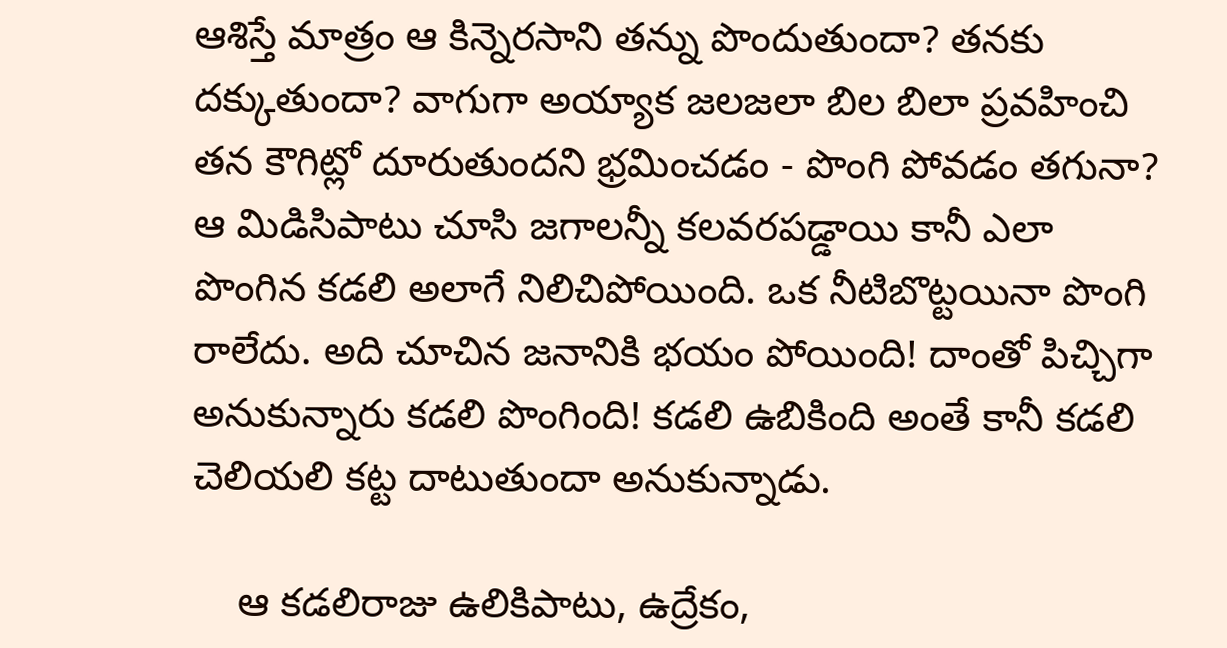ఆశిస్తే మాత్రం ఆ కిన్నెరసాని తన్ను పొందుతుందా? తనకు దక్కుతుందా? వాగుగా అయ్యాక జలజలా బిల బిలా ప్రవహించి తన కౌగిట్లో దూరుతుందని భ్రమించడం - పొంగి పోవడం తగునా? ఆ మిడిసిపాటు చూసి జగాలన్నీ కలవరపడ్డాయి కానీ ఎలా పొంగిన కడలి అలాగే నిలిచిపోయింది. ఒక నీటిబొట్టయినా పొంగి రాలేదు. అది చూచిన జనానికి భయం పోయింది! దాంతో పిచ్చిగా అనుకున్నారు కడలి పొంగింది! కడలి ఉబికింది అంతే కానీ కడలి చెలియలి కట్ట దాటుతుందా అనుకున్నాడు.

    ఆ కడలిరాజు ఉలికిపాటు, ఉద్రేకం,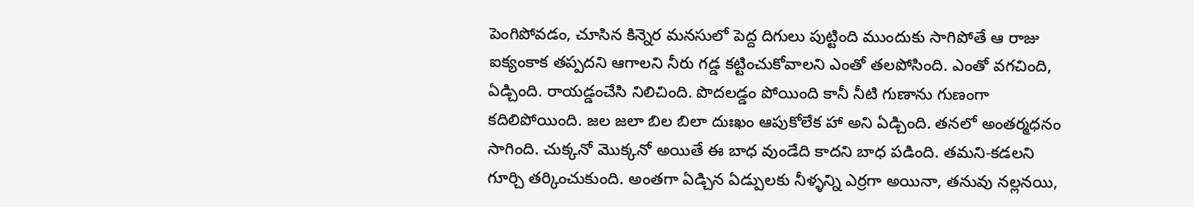పెంగిపోవడం, చూసిన కిన్నెర మనసులో పెద్ద దిగులు పుట్టింది ముందుకు సాగిపోతే ఆ రాజు ఐక్యంకాక తప్పదని ఆగాలని నీరు గడ్డ కట్టించుకోవాలని ఎంతో తలపోసింది. ఎంతో వగచింది, ఏడ్చింది. రాయడ్డంచేసి నిలిచింది. పొదలడ్డం పోయింది కానీ నీటి గుణాను గుణంగా కదిలిపోయింది. జల జలా బిల బిలా దుఃఖం ఆపుకోలేక హా అని ఏడ్చింది. తనలో అంతర్మధనం సాగింది. చుక్కనో మొక్కనో అయితే ఈ బాధ వుండేది కాదని బాధ పడింది. తమని-కడలని గూర్చి తర్కించుకుంది. అంతగా ఏడ్చిన ఏడ్పులకు నీళ్ళన్ని ఎర్రగా అయినా, తనువు నల్లనయి,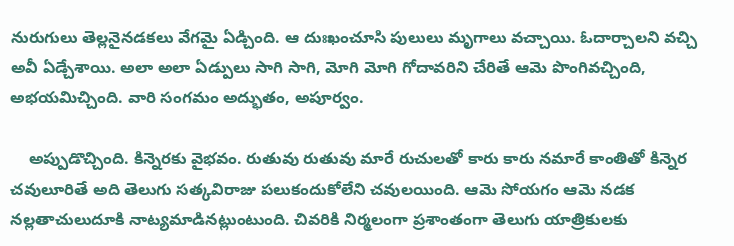నురుగులు తెల్లనైనడకలు వేగమై ఏడ్చింది. ఆ దుఃఖంచూసి పులులు మృగాలు వచ్చాయి. ఓదార్చాలని వచ్చి అవీ ఏడ్చేశాయి. అలా అలా ఏడ్పులు సాగి సాగి, మోగి మోగి గోదావరిని చేరితే ఆమె పొంగివచ్చింది, అభయమిచ్చింది. వారి సంగమం అద్భుతం, అపూర్వం.

    అప్పుడొచ్చింది. కిన్నెరకు వైభవం. రుతువు రుతువు మారే రుచులతో కారు కారు నమారే కాంతితో కిన్నెర చవులూరితే అది తెలుగు సత్కవిరాజు పలుకందుకోలేని చవులయింది. ఆమె సోయగం ఆమె నడక నల్లతాచులుదూకి నాట్యమాడినట్లుంటుంది. చివరికి నిర్మలంగా ప్రశాంతంగా తెలుగు యాత్రికులకు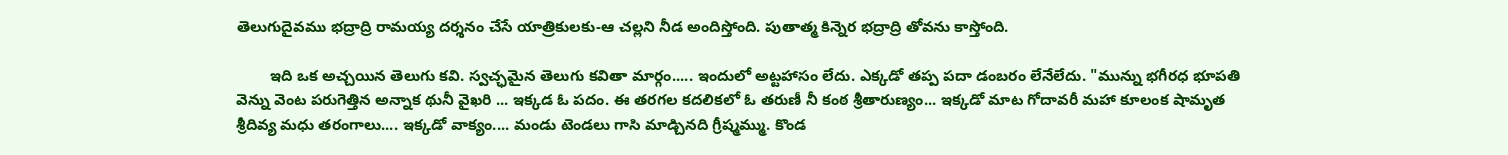తెలుగుదైవము భద్రాద్రి రామయ్య దర్శనం చేసే యాత్రికులకు-ఆ చల్లని నీడ అందిస్తోంది. పుతాత్మ కిన్నెర భద్రాద్రి తోవను కాస్తోంది.

        ఇది ఒక అచ్చయిన తెలుగు కవి. స్వచ్ఛమైన తెలుగు కవితా మార్గం..... ఇందులో అట్టహాసం లేదు. ఎక్కడో తప్ప పదా డంబరం లేనేలేదు. "మున్ను భగీరధ భూపతి వెన్ను వెంట పరుగెత్తిన అన్నాక థునీ వైఖరి ... ఇక్కడ ఓ పదం. ఈ తరగల కదలికలో ఓ తరుణీ నీ కంఠ శ్రీతారుణ్యం... ఇక్కడో మాట గోదావరీ మహా కూలంక షామృత శ్రీదివ్య మధు తరంగాలు.... ఇక్కడో వాక్యం.... మండు టెండలు గాసి మాడ్చినది గ్రీష్మమ్ము. కొండ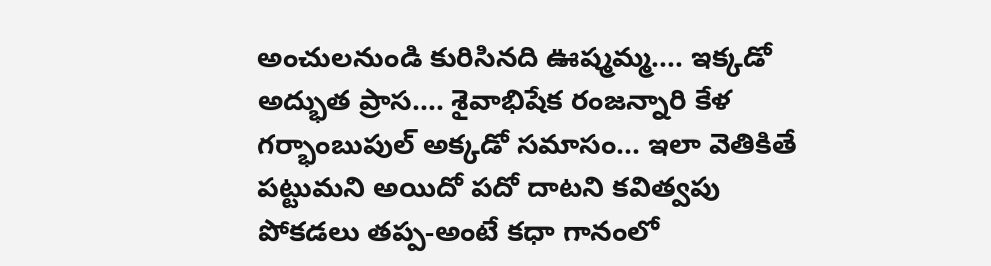అంచులనుండి కురిసినది ఊష్మమ్మ.... ఇక్కడో అద్భుత ప్రాస.... శైవాభిషేక రంజన్నారి కేళ గర్భాంబుపుల్ అక్కడో సమాసం... ఇలా వెతికితే పట్టుమని అయిదో పదో దాటని కవిత్వపు పోకడలు తప్ప-అంటే కధా గానంలో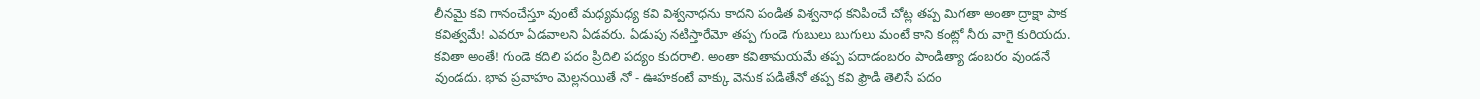లీనమై కవి గానంచేస్తూ వుంటే మధ్యమధ్య కవి విశ్వనాధను కాదని పండిత విశ్వనాధ కనిపించే చోట్ల తప్ప మిగతా అంతా ద్రాక్షా పాక కవిత్వమే! ఎవరూ ఏడవాలని ఏడవరు. ఏడుపు నటిస్తారేమో తప్ప గుండె గుబులు బుగులు మంటే కాని కంట్లో నీరు వాగై కురియదు. కవితా అంతే! గుండె కదిలి పదం ప్రిదిలి పద్యం కుదరాలి. అంతా కవితామయమే తప్ప పదాడంబరం పాండిత్యా డంబరం వుండనే వుండదు. భావ ప్రవాహం మెల్లనయితే నో - ఊహకంటే వాక్కు వెనుక పడితేనో తప్ప కవి ఫ్రౌడి తెలిసే పదం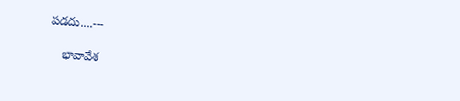పడదు....---

    భావావేశ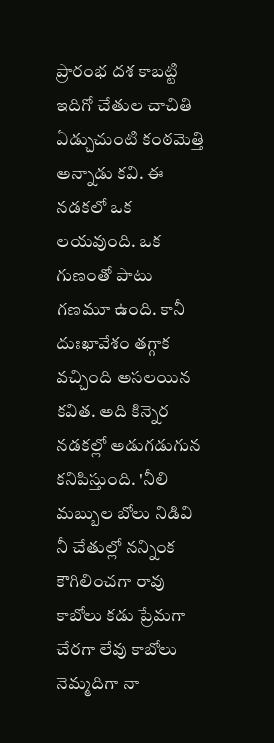ప్రారంభ దశ కాబట్టి ఇదిగో చేతుల చాచితి ఏడ్చుచుంటి కంఠమెత్తి అన్నాడు కవి. ఈ నడకలో ఒక లయవుంది. ఒక గుణంతో పాటు గణమూ ఉంది. కానీ దుఃఖావేశం తగ్గాక వచ్చింది అసలయిన కవిత. అది కిన్నెర నడకల్లో అడుగడుగున కనిపిస్తుంది. 'నీలి మబ్బుల బోలు నిడివి నీ చేతుల్లో నన్నింక కౌగిలించగా రావు కాబోలు కడు ప్రేమగా చేరగా లేవు కాబోలు నెమ్మదిగా నా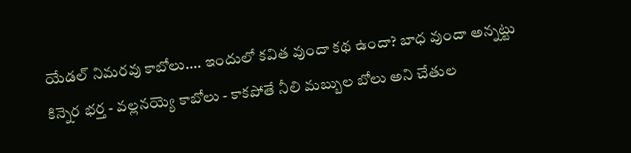యేడల్ నిమరవు కాబోలు.... ఇందులో కవిత వుందా కథ ఉందా? బాధ వుందా అన్నట్టు కిన్నెర భర్త - వల్లనయ్యె కాబోలు - కాకపోతే నీలి మబ్బుల బోలు అని చేతుల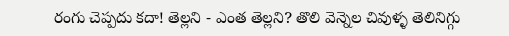రంగు చెప్పదు కదా! తెల్లని - ఎంత తెల్లని? తొలి వెన్నెల చివుళ్ళ తెలినిగ్గు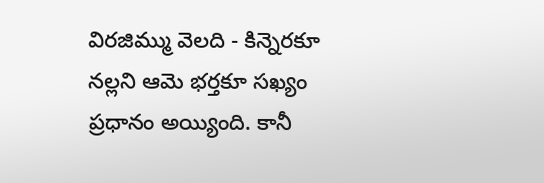విరజిమ్ము వెలది - కిన్నెరకూ నల్లని ఆమె భర్తకూ సఖ్యం ప్రధానం అయ్యింది. కానీ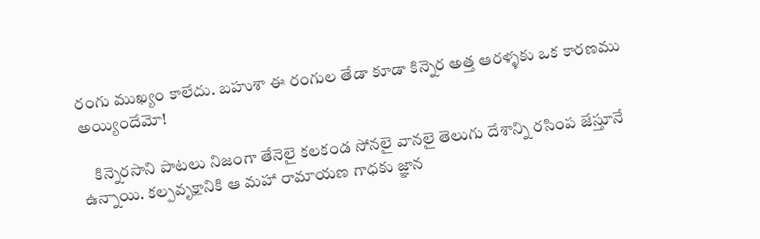రంగు ముఖ్యం కాలేదు. బహుశా ఈ రంగుల తేడా కూడా కిన్నెర అత్త ఆరళ్ళకు ఒక కారణము అయ్యిందేమో!

    కిన్నెరసాని పాటలు నిజంగా తేనెలై కలకండ సోనలై వానలై తెలుగు దేశాన్ని రసింప జేస్తూనే ఉన్నాయి. కల్పవృక్షానికి ఆ మహా రామాయణ గాధకు జ్ఞాన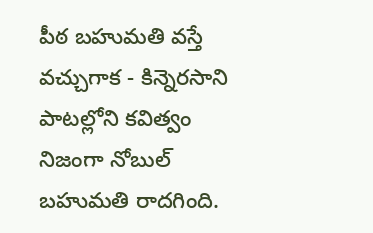పీఠ బహుమతి వస్తే వచ్చుగాక - కిన్నెరసాని పాటల్లోని కవిత్వం నిజంగా నోబుల్ బహుమతి రాదగింది.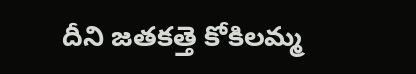దీని జతకత్తె కోకిలమ్మ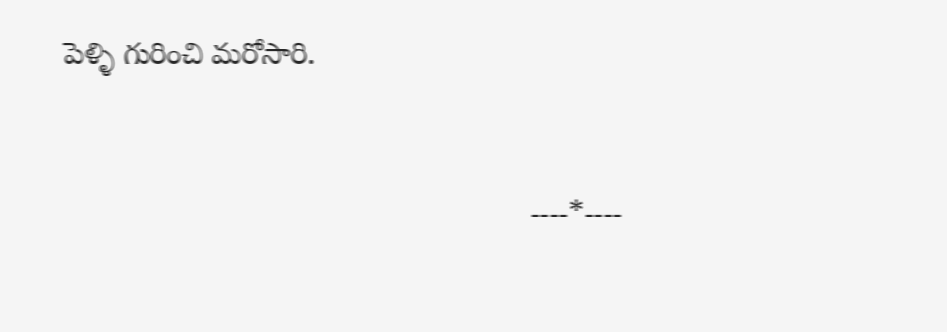పెళ్ళి గురించి మరోసారి.


                                                       ----*----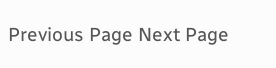Previous Page Next Page